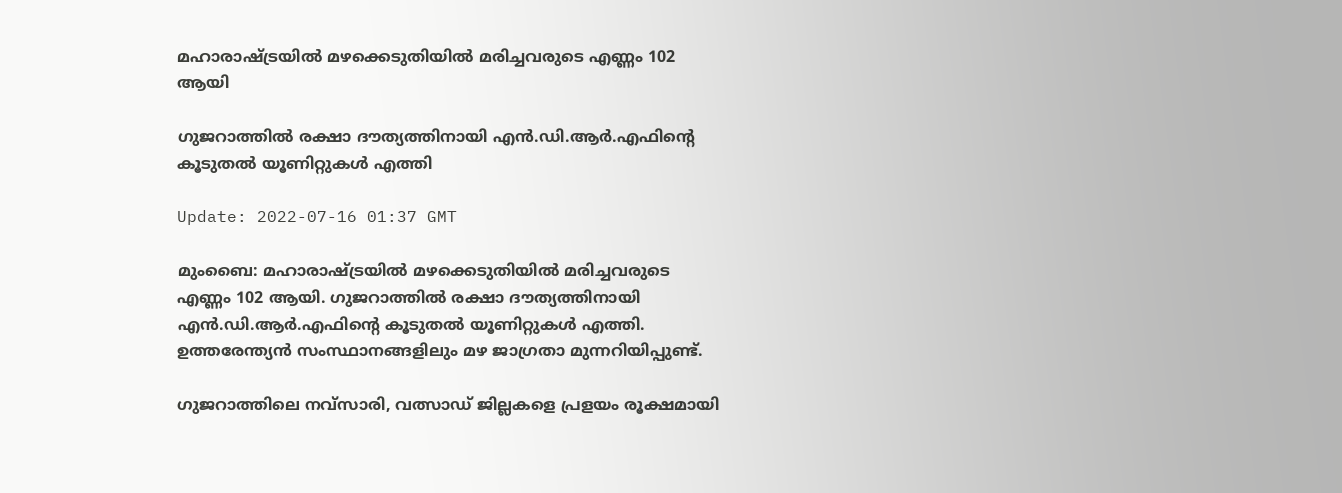മഹാരാഷ്ട്രയിൽ മഴക്കെടുതിയിൽ മരിച്ചവരുടെ എണ്ണം 102 ആയി

ഗുജറാത്തിൽ രക്ഷാ ദൗത്യത്തിനായി എൻ.ഡി.ആർ.എഫിന്‍റെ കൂടുതൽ യൂണിറ്റുകൾ എത്തി

Update: 2022-07-16 01:37 GMT

മുംബൈ: മഹാരാഷ്ട്രയിൽ മഴക്കെടുതിയിൽ മരിച്ചവരുടെ എണ്ണം 102 ആയി. ഗുജറാത്തിൽ രക്ഷാ ദൗത്യത്തിനായി എൻ.ഡി.ആർ.എഫിന്‍റെ കൂടുതൽ യൂണിറ്റുകൾ എത്തി. ഉത്തരേന്ത്യൻ സംസ്ഥാനങ്ങളിലും മഴ ജാഗ്രതാ മുന്നറിയിപ്പുണ്ട്.

ഗുജറാത്തിലെ നവ്സാരി, വത്സാഡ് ജില്ലകളെ പ്രളയം രൂക്ഷമായി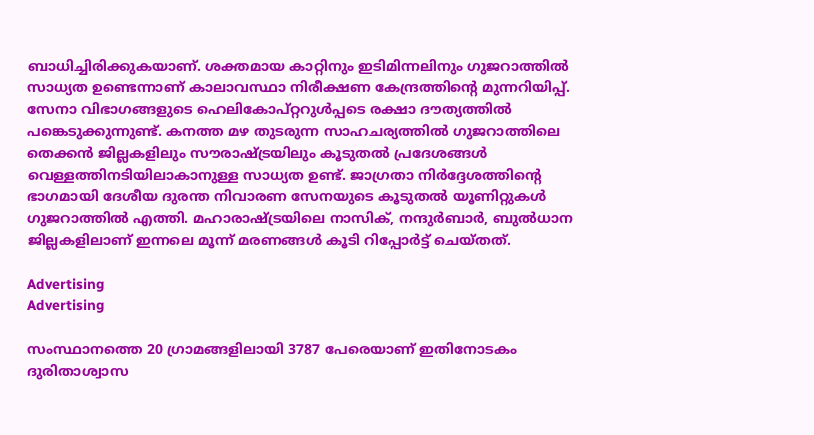ബാധിച്ചിരിക്കുകയാണ്. ശക്തമായ കാറ്റിനും ഇടിമിന്നലിനും ഗുജറാത്തിൽ സാധ്യത ഉണ്ടെന്നാണ് കാലാവസ്ഥാ നിരീക്ഷണ കേന്ദ്രത്തിന്‍റെ മുന്നറിയിപ്പ്. സേനാ വിഭാഗങ്ങളുടെ ഹെലികോപ്റ്ററുൾപ്പടെ രക്ഷാ ദൗത്യത്തിൽ പങ്കെടുക്കുന്നുണ്ട്. കനത്ത മഴ തുടരുന്ന സാഹചര്യത്തിൽ ഗുജറാത്തിലെ തെക്കൻ ജില്ലകളിലും സൗരാഷ്ട്രയിലും കൂടുതൽ പ്രദേശങ്ങൾ വെള്ളത്തിനടിയിലാകാനുള്ള സാധ്യത ഉണ്ട്. ജാഗ്രതാ നിർദ്ദേശത്തിന്‍റെ ഭാഗമായി ദേശീയ ദുരന്ത നിവാരണ സേനയുടെ കൂടുതൽ യൂണിറ്റുകൾ ഗുജറാത്തിൽ എത്തി. മഹാരാഷ്ട്രയിലെ നാസിക്, നന്ദുർബാർ, ബുൽധാന ജില്ലകളിലാണ് ഇന്നലെ മൂന്ന് മരണങ്ങൾ കൂടി റിപ്പോർട്ട് ചെയ്തത്.

Advertising
Advertising

സംസ്ഥാനത്തെ 20 ഗ്രാമങ്ങളിലായി 3787 പേരെയാണ് ഇതിനോടകം ദുരിതാശ്വാസ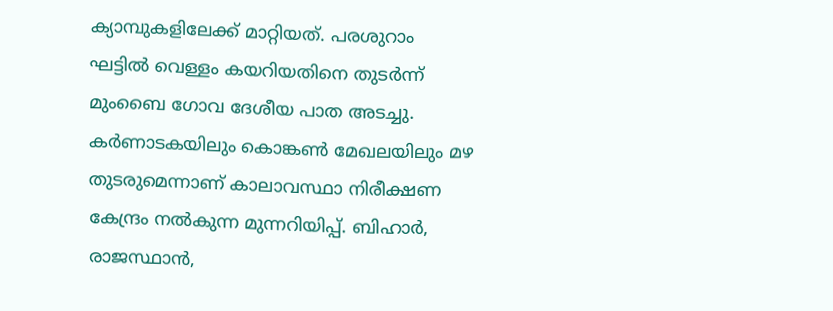ക്യാമ്പുകളിലേക്ക് മാറ്റിയത്. പരശുറാം ഘട്ടിൽ വെള്ളം കയറിയതിനെ തുടർന്ന് മുംബൈ ഗോവ ദേശീയ പാത അടച്ചു. കർണാടകയിലും കൊങ്കൺ മേഖലയിലും മഴ തുടരുമെന്നാണ് കാലാവസ്ഥാ നിരീക്ഷണ കേന്ദ്രം നൽകുന്ന മുന്നറിയിപ്പ്. ബിഹാർ, രാജസ്ഥാൻ,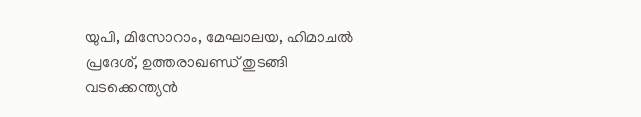യുപി, മിസോറാം, മേഘാലയ, ഹിമാചൽ പ്രദേശ്, ഉത്തരാഖണ്ഡ് തുടങ്ങി വടക്കെന്ത്യൻ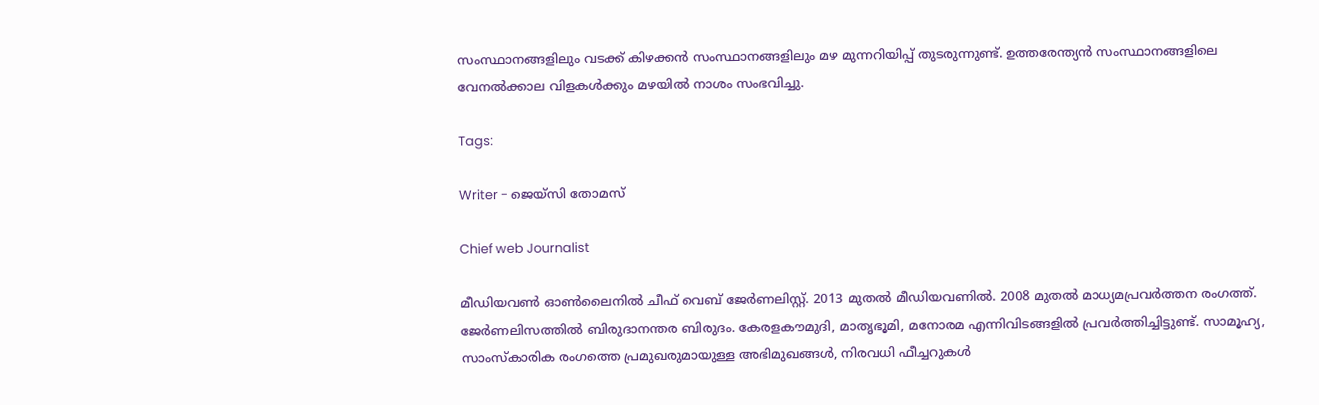സംസ്ഥാനങ്ങളിലും വടക്ക് കിഴക്കൻ സംസ്ഥാനങ്ങളിലും മഴ മുന്നറിയിപ്പ് തുടരുന്നുണ്ട്. ഉത്തരേന്ത്യൻ സംസ്ഥാനങ്ങളിലെ വേനൽക്കാല വിളകൾക്കും മഴയിൽ നാശം സംഭവിച്ചു.

Tags:

Writer - ജെയ്സി തോമസ്

Chief web Journalist

മീഡിയവൺ ഓൺലൈനിൽ ചീഫ് വെബ് ജേർണലിസ്റ്റ്. 2013 മുതൽ മീഡിയവണിൽ. 2008 മുതൽ മാധ്യമപ്രവർത്തന രംഗത്ത്. ജേർണലിസത്തിൽ ബിരുദാനന്തര ബിരുദം. കേരളകൗമുദി, മാതൃഭൂമി, മനോരമ എന്നിവിടങ്ങളിൽ പ്രവർത്തിച്ചിട്ടുണ്ട്. സാമൂഹ്യ, സാംസ്‌കാരിക രംഗത്തെ പ്രമുഖരുമായുള്ള അഭിമുഖങ്ങൾ, നിരവധി ഫീച്ചറുകൾ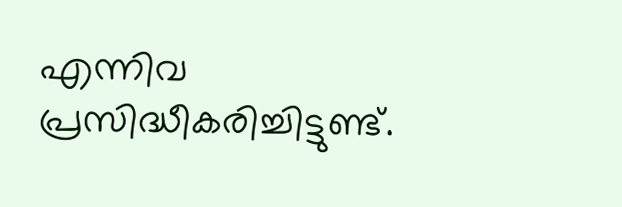എന്നിവ പ്രസിദ്ധീകരിച്ചിട്ടുണ്ട്.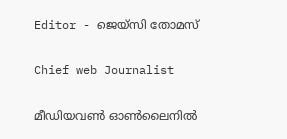Editor - ജെയ്സി തോമസ്

Chief web Journalist

മീഡിയവൺ ഓൺലൈനിൽ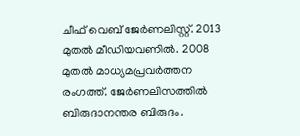ചീഫ് വെബ് ജേർണലിസ്റ്റ്. 2013 മുതൽ മീഡിയവണിൽ. 2008 മുതൽ മാധ്യമപ്രവർത്തന രംഗത്ത്. ജേർണലിസത്തിൽ ബിരുദാനന്തര ബിരുദം.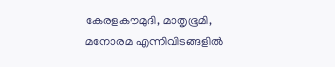കേരളകൗമുദി, മാതൃഭൂമി, മനോരമ എന്നിവിടങ്ങളിൽ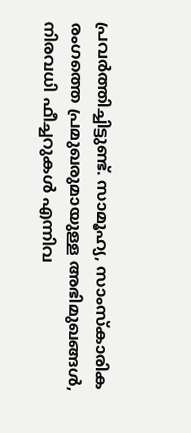പ്രവർത്തിച്ചിട്ടുണ്ട്. സാമൂഹ്യ, സാംസ്‌കാരിക രംഗത്തെ പ്രമുഖരുമായുള്ള അഭിമുഖങ്ങൾ, നിരവധി ഫീച്ചറുകൾ എന്നിവ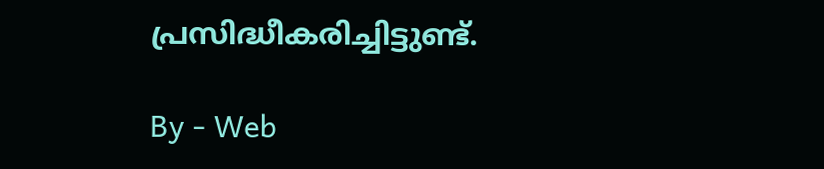പ്രസിദ്ധീകരിച്ചിട്ടുണ്ട്.

By - Web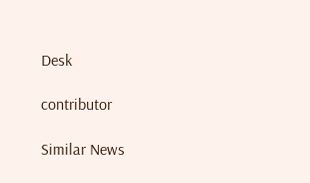Desk

contributor

Similar News